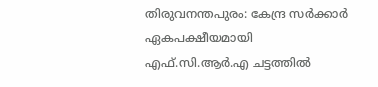തിരുവനന്തപുരം: കേന്ദ്ര സർക്കാർ ഏകപക്ഷീയമായി എഫ്.സി.ആർ.എ ചട്ടത്തിൽ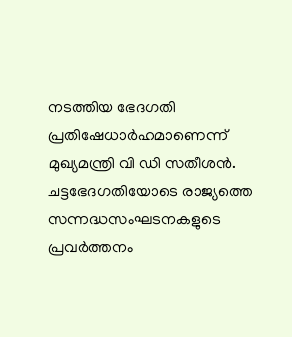നടത്തിയ ഭേദഗതി പ്രതിഷേധാർഹമാണെന്ന് മുഖ്യമന്ത്രി വി ഡി സതീശൻ.
ചട്ടഭേദഗതിയോടെ രാജ്യത്തെ സന്നദ്ധസംഘടനകളുടെ പ്രവർത്തനം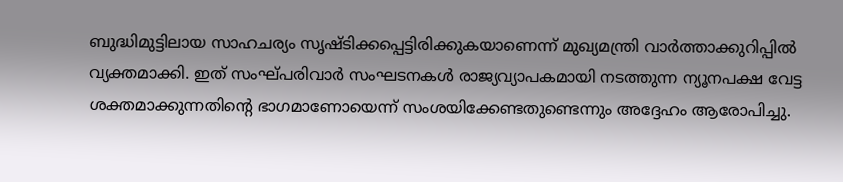ബുദ്ധിമുട്ടിലായ സാഹചര്യം സൃഷ്ടിക്കപ്പെട്ടിരിക്കുകയാണെന്ന് മുഖ്യമന്ത്രി വാർത്താക്കുറിപ്പിൽ വ്യക്തമാക്കി. ഇത് സംഘ്പരിവാർ സംഘടനകൾ രാജ്യവ്യാപകമായി നടത്തുന്ന ന്യൂനപക്ഷ വേട്ട ശക്തമാക്കുന്നതിന്റെ ഭാഗമാണോയെന്ന് സംശയിക്കേണ്ടതുണ്ടെന്നും അദ്ദേഹം ആരോപിച്ചു.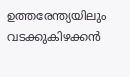ഉത്തരേന്ത്യയിലും വടക്കുകിഴക്കൻ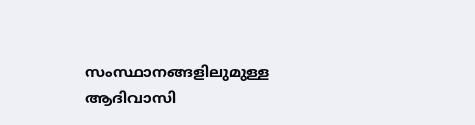സംസ്ഥാനങ്ങളിലുമുള്ള ആദിവാസി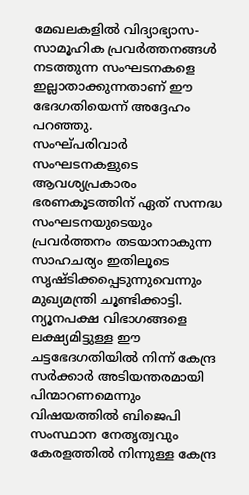മേഖലകളിൽ വിദ്യാഭ്യാസ-സാമൂഹിക പ്രവർത്തനങ്ങൾ നടത്തുന്ന സംഘടനകളെ ഇല്ലാതാക്കുന്നതാണ് ഈ ഭേദഗതിയെന്ന് അദ്ദേഹം പറഞ്ഞു.
സംഘ്പരിവാർ സംഘടനകളുടെ ആവശ്യപ്രകാരം ഭരണകൂടത്തിന് ഏത് സന്നദ്ധ സംഘടനയുടെയും പ്രവർത്തനം തടയാനാകുന്ന സാഹചര്യം ഇതിലൂടെ സൃഷ്ടിക്കപ്പെടുന്നുവെന്നും മുഖ്യമന്ത്രി ചൂണ്ടിക്കാട്ടി.
ന്യൂനപക്ഷ വിഭാഗങ്ങളെ ലക്ഷ്യമിട്ടുള്ള ഈ ചട്ടഭേദഗതിയിൽ നിന്ന് കേന്ദ്ര സർക്കാർ അടിയന്തരമായി പിന്മാറണമെന്നും വിഷയത്തിൽ ബിജെപി സംസ്ഥാന നേതൃത്വവും കേരളത്തിൽ നിന്നുള്ള കേന്ദ്ര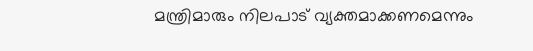മന്ത്രിമാരും നിലപാട് വ്യക്തമാക്കണമെന്നും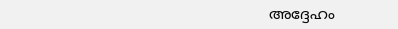അദ്ദേഹം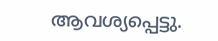ആവശ്യപ്പെട്ടു.